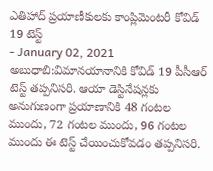ఎతిహాద్ ప్రయాణీకులకు కాంప్లిమెంటరీ కోవిడ్ 19 టెస్ట్
- January 02, 2021
అబుధాబి:విమానయానానికి కోవిడ్ 19 పీసీఆర్ టెస్ట్ తప్పనిసరి. ఆయా డెస్టినేషన్లకు అనుగుణంగా ప్రయాణానికి 48 గంటల ముందు, 72 గంటల ముందు, 96 గంటల ముందు ఈ టెస్ట్ చేయించుకోవడం తప్పనిసరి.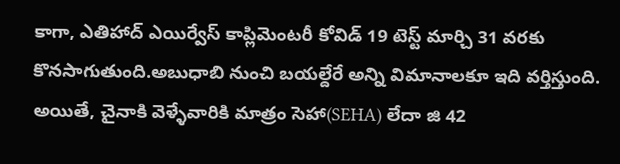కాగా, ఎతిహాద్ ఎయిర్వేస్ కాప్లిమెంటరీ కోవిడ్ 19 టెస్ట్ మార్చి 31 వరకు కొనసాగుతుంది.అబుధాబి నుంచి బయల్దేరే అన్ని విమానాలకూ ఇది వర్తిస్తుంది. అయితే, చైనాకి వెళ్ళేవారికి మాత్రం సెహా(SEHA) లేదా జి 42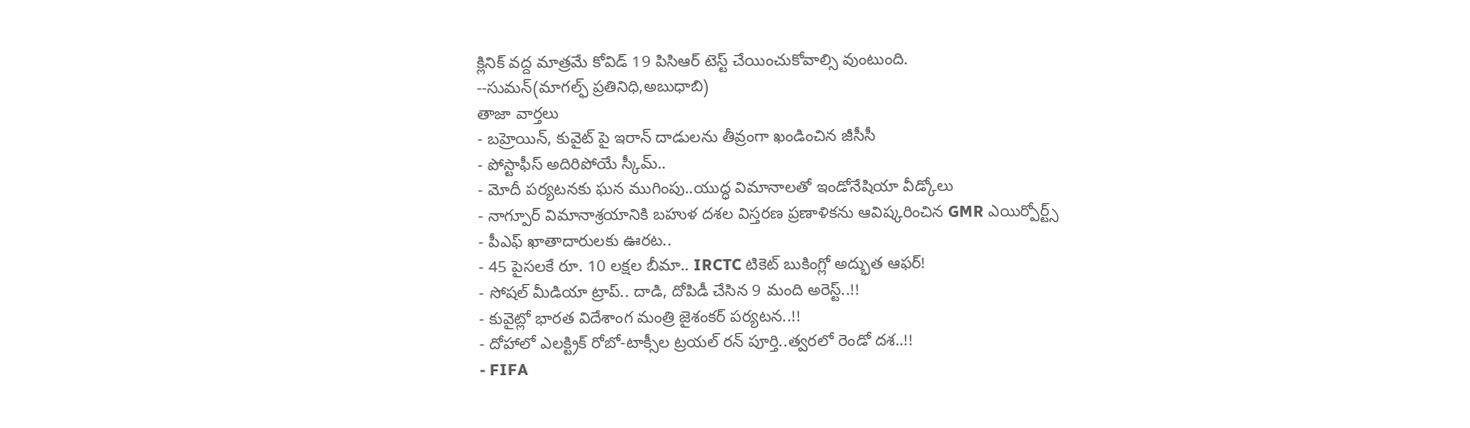క్లినిక్ వద్ద మాత్రమే కోవిడ్ 19 పిసిఆర్ టెస్ట్ చేయించుకోవాల్సి వుంటుంది.
--సుమన్(మాగల్ఫ్ ప్రతినిధి,అబుధాబి)
తాజా వార్తలు
- బహ్రెయిన్, కువైట్ పై ఇరాన్ దాడులను తీవ్రంగా ఖండించిన జీసీసీ
- పోస్టాఫీస్ అదిరిపోయే స్కీమ్..
- మోదీ పర్యటనకు ఘన ముగింపు..యుద్ధ విమానాలతో ఇండోనేషియా వీడ్కోలు
- నాగ్పూర్ విమానాశ్రయానికి బహుళ దశల విస్తరణ ప్రణాళికను ఆవిష్కరించిన GMR ఎయిర్పోర్ట్స్
- పీఎఫ్ ఖాతాదారులకు ఊరట..
- 45 పైసలకే రూ. 10 లక్షల బీమా.. IRCTC టికెట్ బుకింగ్లో అద్భుత ఆఫర్!
- సోషల్ మీడియా ట్రాప్.. దాడి, దోపిడీ చేసిన 9 మంది అరెస్ట్..!!
- కువైట్లో భారత విదేశాంగ మంత్రి జైశంకర్ పర్యటన..!!
- దోహాలో ఎలక్ట్రిక్ రోబో-టాక్సీల ట్రయల్ రన్ పూర్తి..త్వరలో రెండో దశ..!!
- FIFA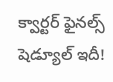క్వార్టర్ ఫైనల్స్ షెడ్యూల్ ఇదీ!